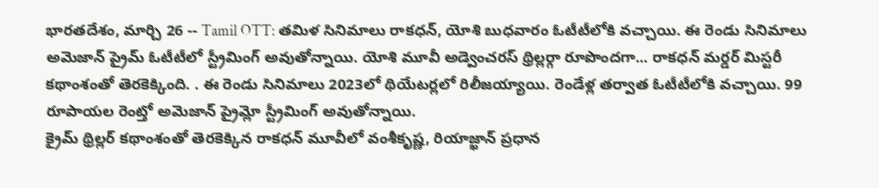భారతదేశం, మార్చి 26 -- Tamil OTT: తమిళ సినిమాలు రాకధన్, యోశి బుధవారం ఓటీటీలోకి వచ్చాయి. ఈ రెండు సినిమాలు అమెజాన్ ప్రైమ్ ఓటీటీలో స్ట్రీమింగ్ అవుతోన్నాయి. యోశి మూవీ అడ్వెంచరస్ థ్రిల్లర్గా రూపొందగా... రాకధన్ మర్డర్ మిస్టరీ కథాంశంతో తెరకెక్కింది. . ఈ రెండు సినిమాలు 2023లో థియేటర్లలో రిలీజయ్యాయి. రెండేళ్ల తర్వాత ఓటీటీలోకి వచ్చాయి. 99 రూపాయల రెంట్తో అమెజాన్ ప్రైమ్లో స్ట్రీమింగ్ అవుతోన్నాయి.
క్రైమ్ థ్రిల్లర్ కథాంశంతో తెరకెక్కిన రాకధన్ మూవీలో వంశీకృష్ణ, రియాజ్ఖాన్ ప్రధాన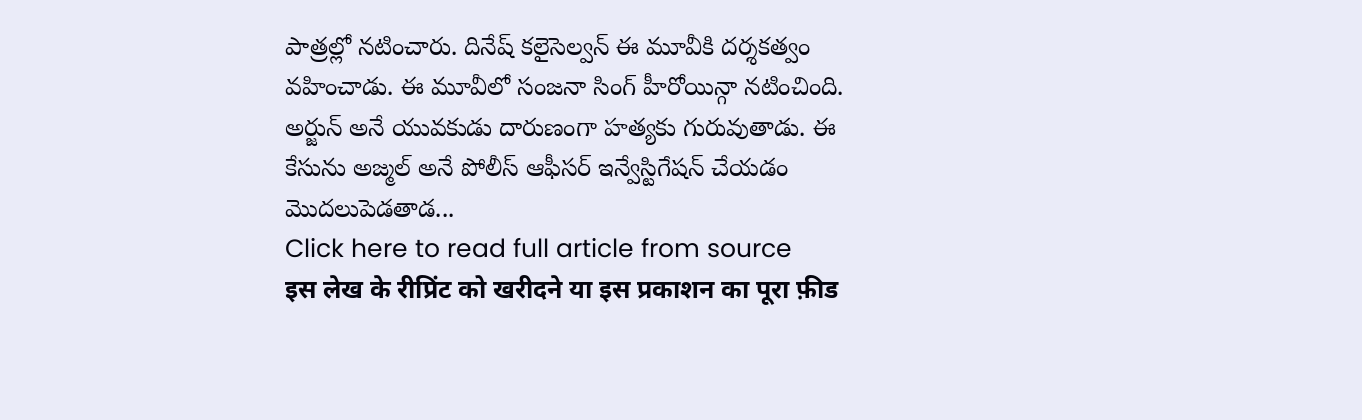పాత్రల్లో నటించారు. దినేష్ కలైసెల్వన్ ఈ మూవీకి దర్శకత్వం వహించాడు. ఈ మూవీలో సంజనా సింగ్ హీరోయిన్గా నటించింది.
అర్జున్ అనే యువకుడు దారుణంగా హత్యకు గురువుతాడు. ఈ కేసును అజ్మల్ అనే పోలీస్ ఆఫీసర్ ఇన్వేస్టిగేషన్ చేయడం మొదలుపెడతాడ...
Click here to read full article from source
इस लेख के रीप्रिंट को खरीदने या इस प्रकाशन का पूरा फ़ीड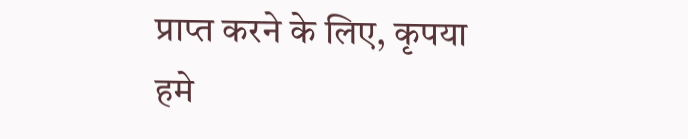प्राप्त करने के लिए, कृपया
हमे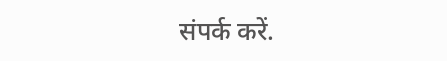संपर्क करें.